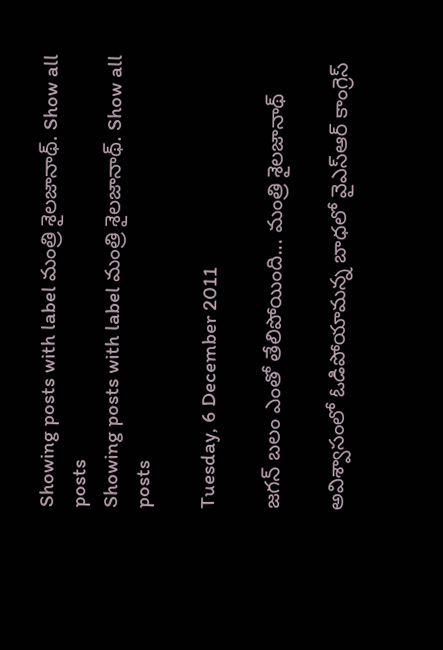Showing posts with label మంత్రి శైలజానాథ్. Show all posts
Showing posts with label మంత్రి శైలజానాథ్. Show all posts

Tuesday, 6 December 2011

జగన్ బలం ఎంతో తేలిపోయింది... మంత్రి శైలజానాథ్

అవిశ్వాసంలో ఓడిపోయామన్న బాధలో వైఎస్ఆర్ కాంగ్రెస్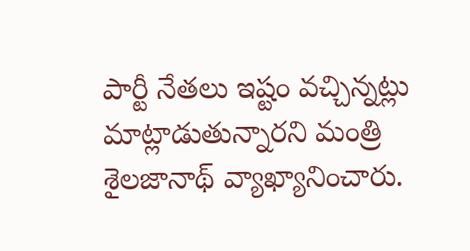పార్టీ నేతలు ఇష్టం వచ్చిన్నట్లు మాట్లాడుతున్నారని మంత్రి శైలజానాథ్ వ్యాఖ్యానించారు.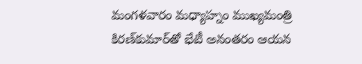మంగళవారం మధ్యాహ్నం ముఖ్యమంత్రి కిరణ్‌కుమార్‌తో భేటీ అనంతరం ఆయన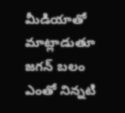మీడియాతో మాట్లాడుతూ జగన్ బలం ఎంతో నిన్నటి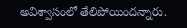అవిశ్వాసంలో తేలిపోయిందన్నారు.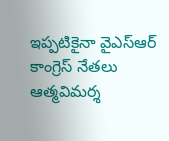ఇప్పటికైనా వైఎస్ఆర్ కాంగ్రెస్ నేతలు ఆత్మవిమర్శ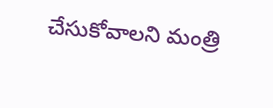చేసుకోవాలని మంత్రి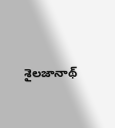శైలజానాథ్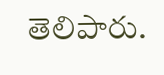తెలిపారు.